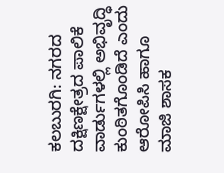ಕಲಬುರಗಿ: ನಗರದ ದಕ್ಷಿಣಕ್ಷೇತ್ರದ ಪಾಲಿಕೆ ವಾರ್ಡುಗಳಲ್ಲಿ ಅಭಿವೃದ್ಧಿ ಕುಂಠಿತಗೊಂಡಿದೆ ಎಂದು ಆರೋಪಿಸಿ ಹಾಗೂ ಮಾಜಿ ಶಾಸಕ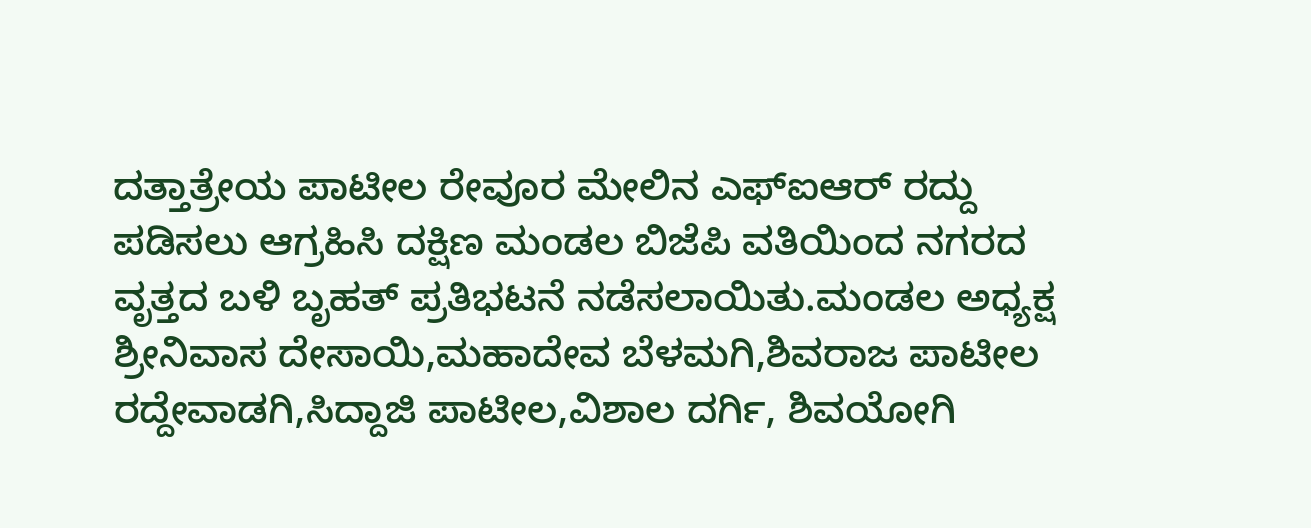ದತ್ತಾತ್ರೇಯ ಪಾಟೀಲ ರೇವೂರ ಮೇಲಿನ ಎಫ್‍ಐಆರ್ ರದ್ದು ಪಡಿಸಲು ಆಗ್ರಹಿಸಿ ದಕ್ಷಿಣ ಮಂಡಲ ಬಿಜೆಪಿ ವತಿಯಿಂದ ನಗರದ ವೃತ್ತದ ಬಳಿ ಬೃಹತ್ ಪ್ರತಿಭಟನೆ ನಡೆಸಲಾಯಿತು.ಮಂಡಲ ಅಧ್ಯಕ್ಷ ಶ್ರೀನಿವಾಸ ದೇಸಾಯಿ,ಮಹಾದೇವ ಬೆಳಮಗಿ,ಶಿವರಾಜ ಪಾಟೀಲ ರದ್ದೇವಾಡಗಿ,ಸಿದ್ದಾಜಿ ಪಾಟೀಲ,ವಿಶಾಲ ದರ್ಗಿ, ಶಿವಯೋಗಿ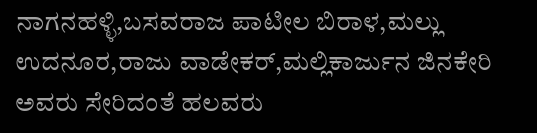ನಾಗನಹಳ್ಳಿ,ಬಸವರಾಜ ಪಾಟೀಲ ಬಿರಾಳ,ಮಲ್ಲು ಉದನೂರ,ರಾಜು ವಾಡೇಕರ್,ಮಲ್ಲಿಕಾರ್ಜುನ ಜಿನಕೇರಿ ಅವರು ಸೇರಿದಂತೆ ಹಲವರು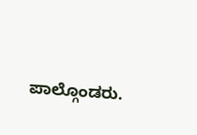ಪಾಲ್ಗೊಂಡರು.